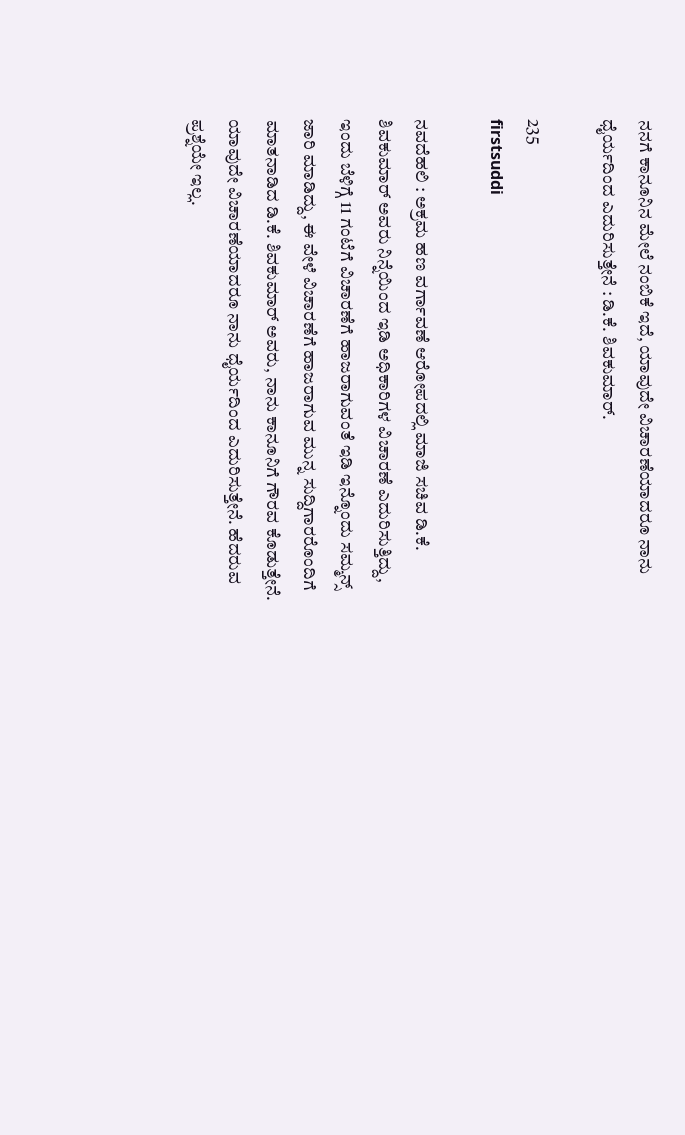ನನಗೆ ಕಾನೂನಿನ ಮೇಲೆ ನಂಬಿಕೆ ಇದೆ, ಯಾವುದೇ ವಿಚಾರಣೆಯಾದರೂ ನಾನು ಧೈರ್ಯದಿಂದ ಎದುರಿಸುತ್ತೇನೆ : ಡಿ.ಕೆ. ಶಿವಕುಮಾರ್.

235
firstsuddi

ನವದೆಹಲಿ : ಅಕ್ರಮ ಹಣ ವರ್ಗಾವಣೆ ಆರೋಪದಲ್ಲಿ ಮಾಜಿ ಸಚಿವ ಡಿ.ಕೆ. ಶಿವಕುಮಾರ್ ಅವರು ನಿನ್ನೆಯಿಂದ ಇಡಿ ಅಧಿಕಾರಿಗಳ ವಿಚಾರಣೆ ಎದುರಿಸುತ್ತಿದ್ದು, ಇಂದು ಬೆಳಿಗ್ಗೆ 11 ಗಂಟೆಗೆ ವಿಚಾರಣೆಗೆ ಹಾಜರಾಗುವಂತೆ ಇಡಿ ಇನ್ನೊಂದು ಸಮ್ಮನ್ಸ್ ಜಾರಿ ಮಾಡಿದ್ದು, ಈ ವೇಳೆ ವಿಚಾರಣೆಗೆ ಹಾಜರಾಗುವ ಮುನ್ನ ಸುದ್ದಿಗಾರರೊಂದಿಗೆ ಮಾತನಾಡಿದ ಡಿ.ಕೆ. ಶಿವಕುಮಾರ್ ಅವರು, ನಾನು ಕಾನೂನಿಗೆ ಗೌರವ ಕೊಡುತ್ತೇನೆ. ಯಾವುದೇ ವಿಚಾರಣೆಯಾದರೂ ನಾನು ಧೈರ್ಯದಿಂದ ಎದುರಿಸುತ್ತೇನೆ. ಹೆದರುವ ಪ್ರಶ್ನೆಯೇ ಇಲ್ಲ.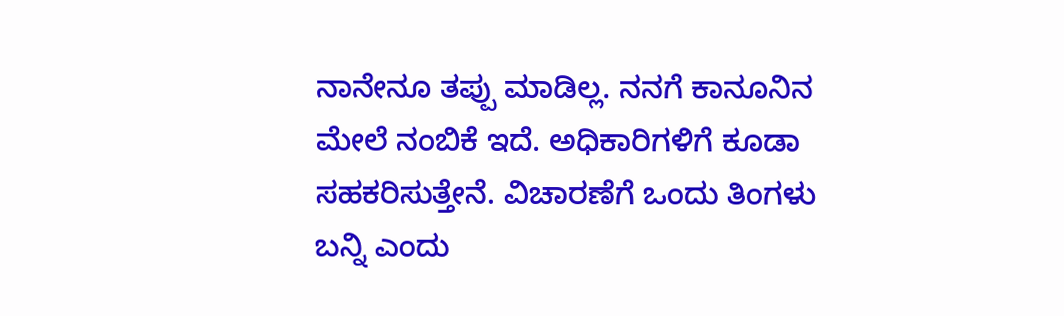ನಾನೇನೂ ತಪ್ಪು ಮಾಡಿಲ್ಲ. ನನಗೆ ಕಾನೂನಿನ ಮೇಲೆ ನಂಬಿಕೆ ಇದೆ. ಅಧಿಕಾರಿಗಳಿಗೆ ಕೂಡಾ ಸಹಕರಿಸುತ್ತೇನೆ. ವಿಚಾರಣೆಗೆ ಒಂದು ತಿಂಗಳು ಬನ್ನಿ ಎಂದು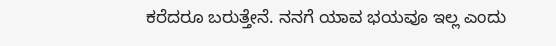ಕರೆದರೂ ಬರುತ್ತೇನೆ. ನನಗೆ ಯಾವ ಭಯವೂ ಇಲ್ಲ ಎಂದು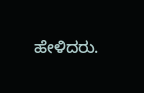ಹೇಳಿದರು.